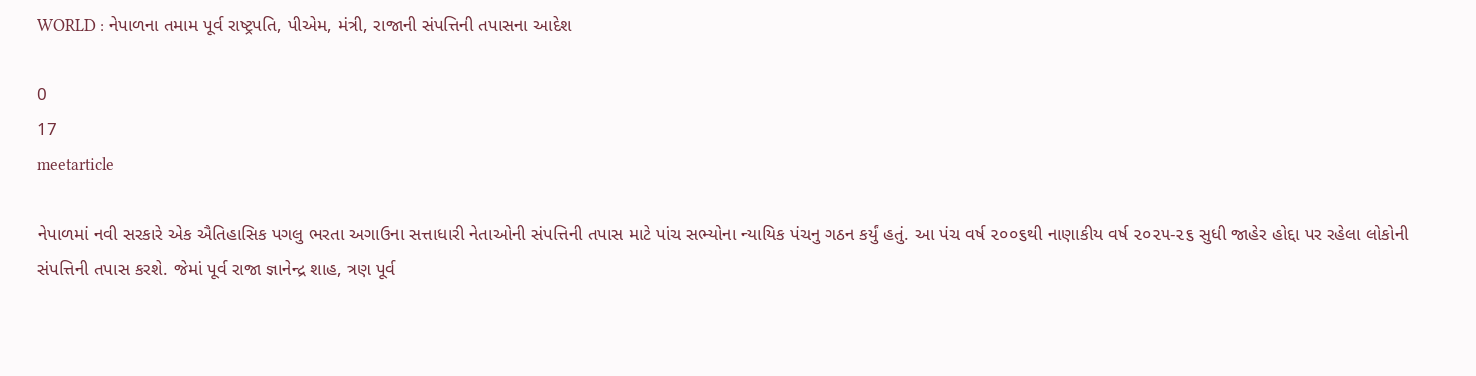WORLD : નેપાળના તમામ પૂર્વ રાષ્ટ્રપતિ, પીએમ, મંત્રી, રાજાની સંપત્તિની તપાસના આદેશ

0
17
meetarticle

નેપાળમાં નવી સરકારે એક ઐતિહાસિક પગલુ ભરતા અગાઉના સત્તાધારી નેતાઓની સંપત્તિની તપાસ માટે પાંચ સભ્યોના ન્યાયિક પંચનુ ગઠન કર્યું હતું. આ પંચ વર્ષ ૨૦૦૬થી નાણાકીય વર્ષ ૨૦૨૫-૨૬ સુધી જાહેર હોદ્દા પર રહેલા લોકોની સંપત્તિની તપાસ કરશે. જેમાં પૂર્વ રાજા જ્ઞાનેન્દ્ર શાહ, ત્રણ પૂર્વ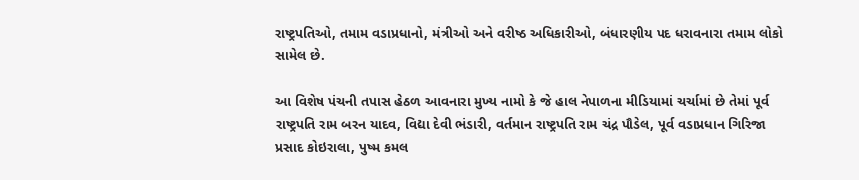રાષ્ટ્રપતિઓ, તમામ વડાપ્રધાનો, મંત્રીઓ અને વરીષ્ઠ અધિકારીઓ, બંધારણીય પદ ધરાવનારા તમામ લોકો સામેલ છે.

આ વિશેષ પંચની તપાસ હેઠળ આવનારા મુખ્ય નામો કે જે હાલ નેપાળના મીડિયામાં ચર્ચામાં છે તેમાં પૂર્વ રાષ્ટ્રપતિ રામ બરન યાદવ, વિદ્યા દેવી ભંડારી, વર્તમાન રાષ્ટ્રપતિ રામ ચંદ્ર પૌડેલ, પૂર્વ વડાપ્રધાન ગિરિજા પ્રસાદ કોઇરાલા, પુષ્મ કમલ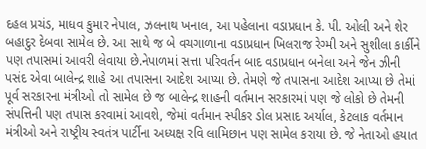દહલ પ્રચંડ, માધવ કુમાર નેપાલ, ઝલનાથ ખનાલ, આ પહેલાના વડાપ્રધાન કે. પી. ઓલી અને શેર બહાદુર દેબવા સામેલ છે. આ સાથે જ બે વચગાળાના વડાપ્રધાન ખિલરાજ રેગ્મી અને સુશીલા કાર્કીને પણ તપાસમાં આવરી લેવાયા છે.નેપાળમાં સત્તા પરિવર્તન બાદ વડાપ્રધાન બનેલા અને જેન ઝીની પસંદ એવા બાલેન્દ્ર શાહે આ તપાસના આદેશ આપ્યા છે. તેમણે જે તપાસના આદેશ આપ્યા છે તેમાં પૂર્વ સરકારના મંત્રીઓ તો સામેલ છે જ બાલેન્દ્ર શાહની વર્તમાન સરકારમાં પણ જે લોકો છે તેમની સંપત્તિની પણ તપાસ કરવામાં આવશે, જેમાં વર્તમાન સ્પીકર ડોલ પ્રસાદ અર્યાલ, કેટલાક વર્તમાન મંત્રીઓ અને રાષ્ટ્રીય સ્વતંત્ર પાર્ટીના અધ્યક્ષ રવિ લામિછાન પણ સામેલ કરાયા છે. જે નેતાઓ હયાત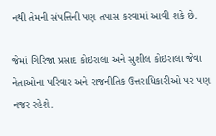નથી તેમની સંપત્તિની પણ તપાસ કરવામાં આવી શકે છે.

જેમાં ગિરિજા પ્રસાદ કોઇરાલા અને સુશીલ કોઇરાલા જેવા નેતાઓના પરિવાર અને રાજનીતિક ઉત્તરાધિકારીઓ પર પણ નજર રહેશે.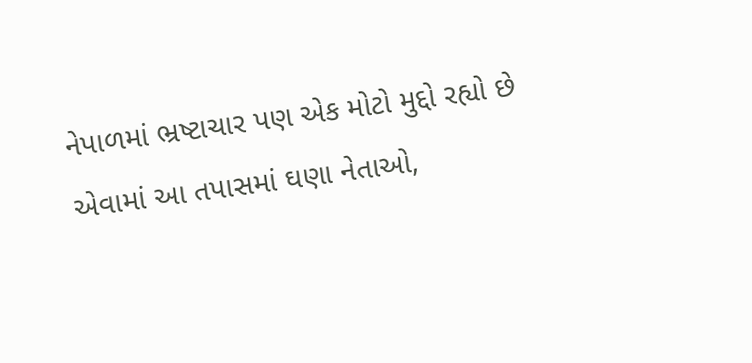નેપાળમાં ભ્રષ્ટાચાર પણ એક મોટો મુદ્દો રહ્યો છે એવામાં આ તપાસમાં ઘણા નેતાઓ,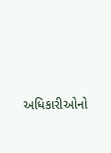અધિકારીઓનો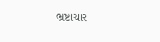ભ્રષ્ટાચાર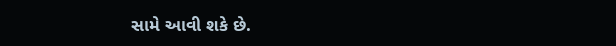સામે આવી શકે છે.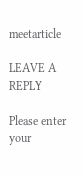meetarticle

LEAVE A REPLY

Please enter your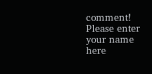comment!
Please enter your name here